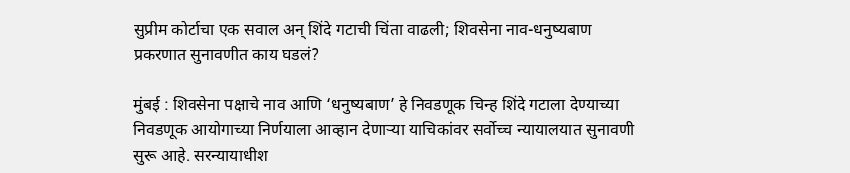सुप्रीम कोर्टाचा एक सवाल अन् शिंदे गटाची चिंता वाढली; शिवसेना नाव-धनुष्यबाण प्रकरणात सुनावणीत काय घडलं?

मुंबई : शिवसेना पक्षाचे नाव आणि ‘धनुष्यबाण’ हे निवडणूक चिन्ह शिंदे गटाला देण्याच्या निवडणूक आयोगाच्या निर्णयाला आव्हान देणाऱ्या याचिकांवर सर्वोच्च न्यायालयात सुनावणी सुरू आहे. सरन्यायाधीश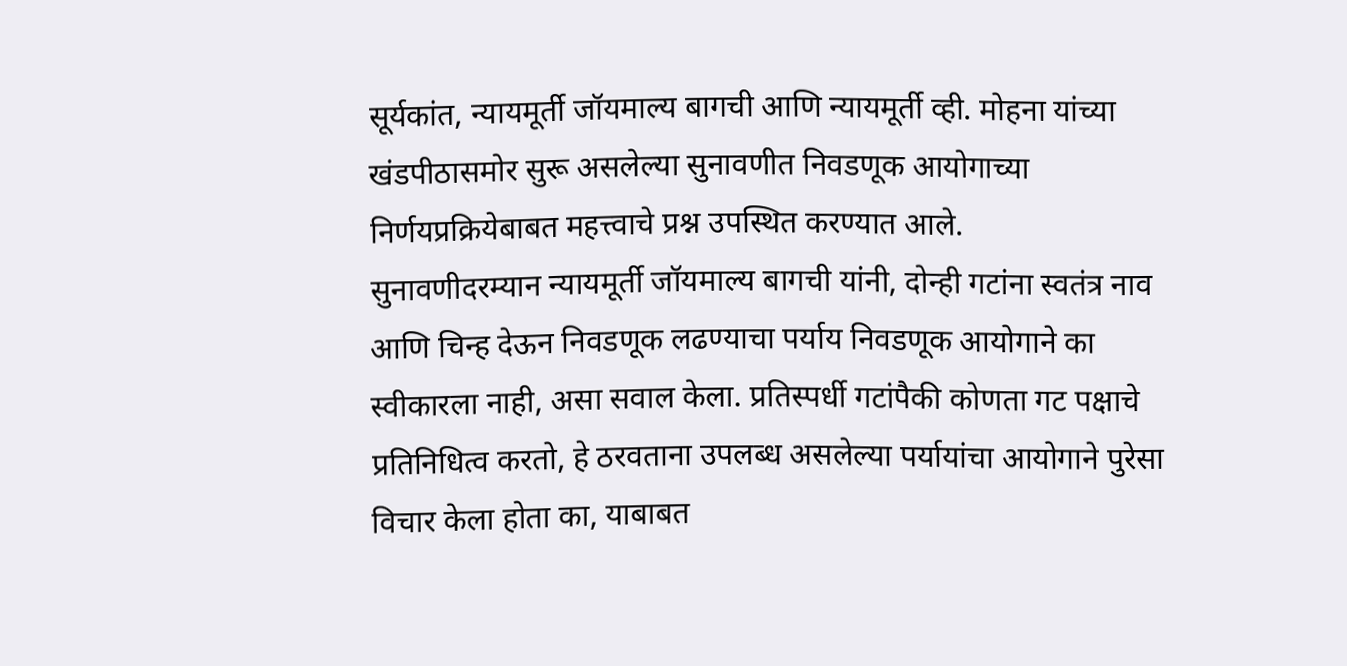सूर्यकांत, न्यायमूर्ती जॉयमाल्य बागची आणि न्यायमूर्ती व्ही. मोहना यांच्या खंडपीठासमोर सुरू असलेल्या सुनावणीत निवडणूक आयोगाच्या निर्णयप्रक्रियेबाबत महत्त्वाचे प्रश्न उपस्थित करण्यात आले.
सुनावणीदरम्यान न्यायमूर्ती जॉयमाल्य बागची यांनी, दोन्ही गटांना स्वतंत्र नाव आणि चिन्ह देऊन निवडणूक लढण्याचा पर्याय निवडणूक आयोगाने का स्वीकारला नाही, असा सवाल केला. प्रतिस्पर्धी गटांपैकी कोणता गट पक्षाचे प्रतिनिधित्व करतो, हे ठरवताना उपलब्ध असलेल्या पर्यायांचा आयोगाने पुरेसा विचार केला होता का, याबाबत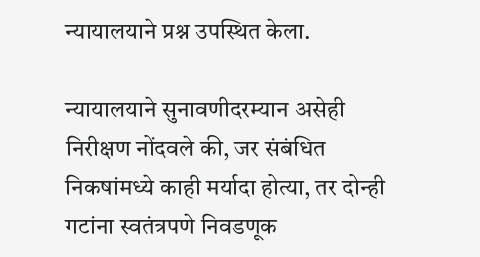न्यायालयाने प्रश्न उपस्थित केला.

न्यायालयाने सुनावणीदरम्यान असेही निरीक्षण नोंदवले की, जर संबंधित निकषांमध्ये काही मर्यादा होत्या, तर दोन्ही गटांना स्वतंत्रपणे निवडणूक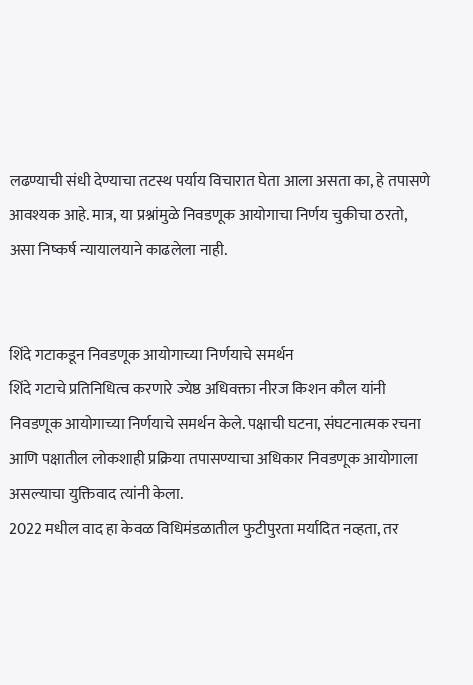लढण्याची संधी देण्याचा तटस्थ पर्याय विचारात घेता आला असता का, हे तपासणे आवश्यक आहे. मात्र, या प्रश्नांमुळे निवडणूक आयोगाचा निर्णय चुकीचा ठरतो, असा निष्कर्ष न्यायालयाने काढलेला नाही.


शिंदे गटाकडून निवडणूक आयोगाच्या निर्णयाचे समर्थन
शिंदे गटाचे प्रतिनिधित्व करणारे ज्येष्ठ अधिवक्ता नीरज किशन कौल यांनी निवडणूक आयोगाच्या निर्णयाचे समर्थन केले. पक्षाची घटना, संघटनात्मक रचना आणि पक्षातील लोकशाही प्रक्रिया तपासण्याचा अधिकार निवडणूक आयोगाला असल्याचा युक्तिवाद त्यांनी केला.
2022 मधील वाद हा केवळ विधिमंडळातील फुटीपुरता मर्यादित नव्हता, तर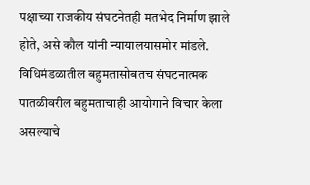पक्षाच्या राजकीय संघटनेतही मतभेद निर्माण झाले होते, असे कौल यांनी न्यायालयासमोर मांडले. विधिमंडळातील बहुमतासोबतच संघटनात्मक पातळीवरील बहुमताचाही आयोगाने विचार केला असल्याचे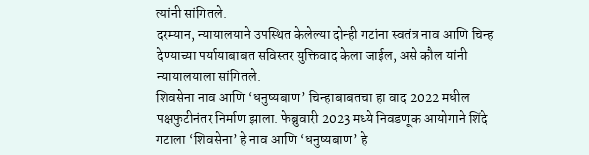त्यांनी सांगितले.
दरम्यान, न्यायालयाने उपस्थित केलेल्या दोन्ही गटांना स्वतंत्र नाव आणि चिन्ह देण्याच्या पर्यायाबाबत सविस्तर युक्तिवाद केला जाईल, असे कौल यांनी न्यायालयाला सांगितले.
शिवसेना नाव आणि ‘धनुष्यबाण’ चिन्हाबाबतचा हा वाद 2022 मधील पक्षफुटीनंतर निर्माण झाला. फेब्रुवारी 2023 मध्ये निवडणूक आयोगाने शिंदे गटाला ‘शिवसेना’ हे नाव आणि ‘धनुष्यबाण’ हे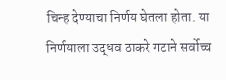चिन्ह देण्याचा निर्णय घेतला होता. या निर्णयाला उद्धव ठाकरे गटाने सर्वोच्च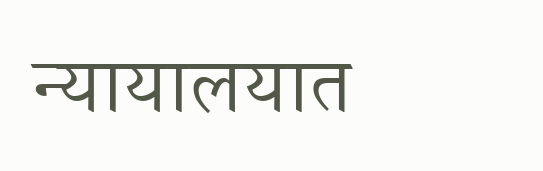न्यायालयात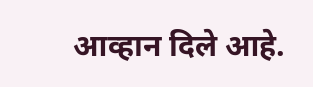आव्हान दिले आहे.